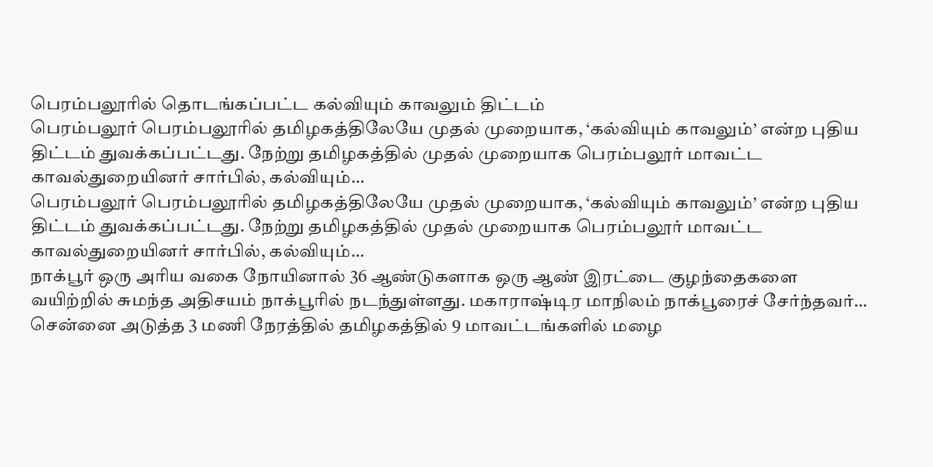பெரம்பலூரில் தொடங்கப்பட்ட கல்வியும் காவலும் திட்டம்
பெரம்பலூர் பெரம்பலூரில் தமிழகத்திலேயே முதல் முறையாக, ‘கல்வியும் காவலும்’ என்ற புதிய திட்டம் துவக்கப்பட்டது. நேற்று தமிழகத்தில் முதல் முறையாக பெரம்பலூர் மாவட்ட காவல்துறையினர் சார்பில், கல்வியும்…
பெரம்பலூர் பெரம்பலூரில் தமிழகத்திலேயே முதல் முறையாக, ‘கல்வியும் காவலும்’ என்ற புதிய திட்டம் துவக்கப்பட்டது. நேற்று தமிழகத்தில் முதல் முறையாக பெரம்பலூர் மாவட்ட காவல்துறையினர் சார்பில், கல்வியும்…
நாக்பூர் ஒரு அரிய வகை நோயினால் 36 ஆண்டுகளாக ஒரு ஆண் இரட்டை குழந்தைகளை வயிற்றில் சுமந்த அதிசயம் நாக்பூரில் நடந்துள்ளது. மகாராஷ்டிர மாநிலம் நாக்பூரைச் சேர்ந்தவர்…
சென்னை அடுத்த 3 மணி நேரத்தில் தமிழகத்தில் 9 மாவட்டங்களில் மழை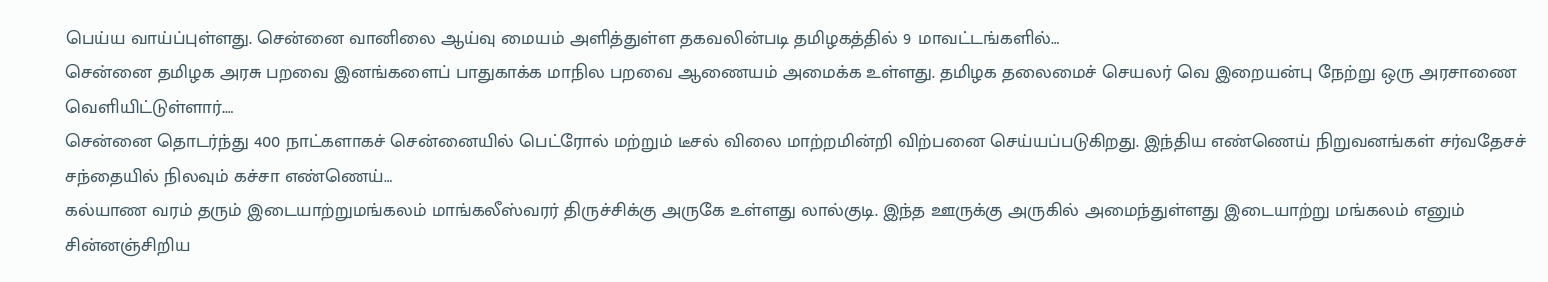பெய்ய வாய்ப்புள்ளது. சென்னை வானிலை ஆய்வு மையம் அளித்துள்ள தகவலின்படி தமிழகத்தில் 9 மாவட்டங்களில்…
சென்னை தமிழக அரசு பறவை இனங்களைப் பாதுகாக்க மாநில பறவை ஆணையம் அமைக்க உள்ளது. தமிழக தலைமைச் செயலர் வெ இறையன்பு நேற்று ஒரு அரசாணை வெளியிட்டுள்ளார்.…
சென்னை தொடர்ந்து 400 நாட்களாகச் சென்னையில் பெட்ரோல் மற்றும் டீசல் விலை மாற்றமின்றி விற்பனை செய்யப்படுகிறது. இந்திய எண்ணெய் நிறுவனங்கள் சர்வதேசச் சந்தையில் நிலவும் கச்சா எண்ணெய்…
கல்யாண வரம் தரும் இடையாற்றுமங்கலம் மாங்கலீஸ்வரர் திருச்சிக்கு அருகே உள்ளது லால்குடி. இந்த ஊருக்கு அருகில் அமைந்துள்ளது இடையாற்று மங்கலம் எனும் சின்னஞ்சிறிய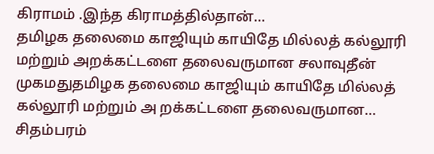கிராமம் .இந்த கிராமத்தில்தான்…
தமிழக தலைமை காஜியும் காயிதே மில்லத் கல்லூரி மற்றும் அறக்கட்டளை தலைவருமான சலாவுதீன் முகமதுதமிழக தலைமை காஜியும் காயிதே மில்லத் கல்லூரி மற்றும் அ றக்கட்டளை தலைவருமான…
சிதம்பரம்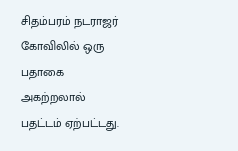சிதம்பரம் நடராஜர் கோவிலில் ஒரு பதாகை அகற்றலால் பதட்டம் ஏற்பட்டது.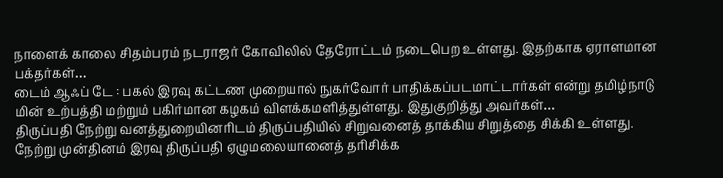நாளைக் காலை சிதம்பரம் நடராஜர் கோவிலில் தேரோட்டம் நடைபெற உள்ளது. இதற்காக ஏராளமான பக்தர்கள்…
டைம் ஆஃப் டே : பகல் இரவு கட்டண முறையால் நுகர்வோர் பாதிக்கப்படமாட்டார்கள் என்று தமிழ்நாடு மின் உற்பத்தி மற்றும் பகிர்மான கழகம் விளக்கமளித்துள்ளது. இதுகுறித்து அவர்கள்…
திருப்பதி நேற்று வனத்துறையினரிடம் திருப்பதியில் சிறுவனைத் தாக்கிய சிறுத்தை சிக்கி உள்ளது. நேற்று முன்தினம் இரவு திருப்பதி ஏழுமலையானைத் தரிசிக்க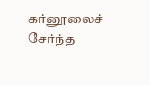கர்னூலைச் சேர்ந்த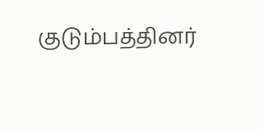குடும்பத்தினர்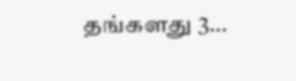தங்களது 3…